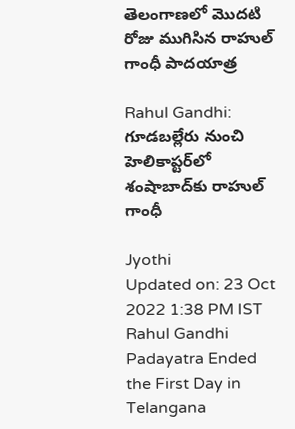తెలంగాణలో మొదటి రోజు ముగిసిన రాహుల్ గాంధీ పాదయాత్ర

Rahul Gandhi: గూడబల్లేరు నుంచి హెలికాప్టర్‌లో శంషాబాద్‌కు రాహుల్ గాంధీ

Jyothi
Updated on: 23 Oct 2022 1:38 PM IST
Rahul Gandhi Padayatra Ended the First Day in Telangana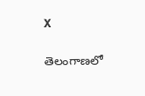X

తెలంగాణలో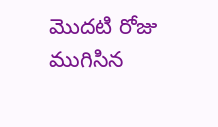మొదటి రోజు ముగిసిన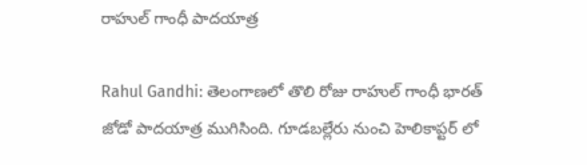రాహుల్ గాంధీ పాదయాత్ర

Rahul Gandhi: తెలంగాణలో తొలి రోజు రాహుల్ గాంధీ భారత్ జోడో పాదయాత్ర ముగిసింది. గూడబల్లేరు నుంచి హెలికాప్టర్ లో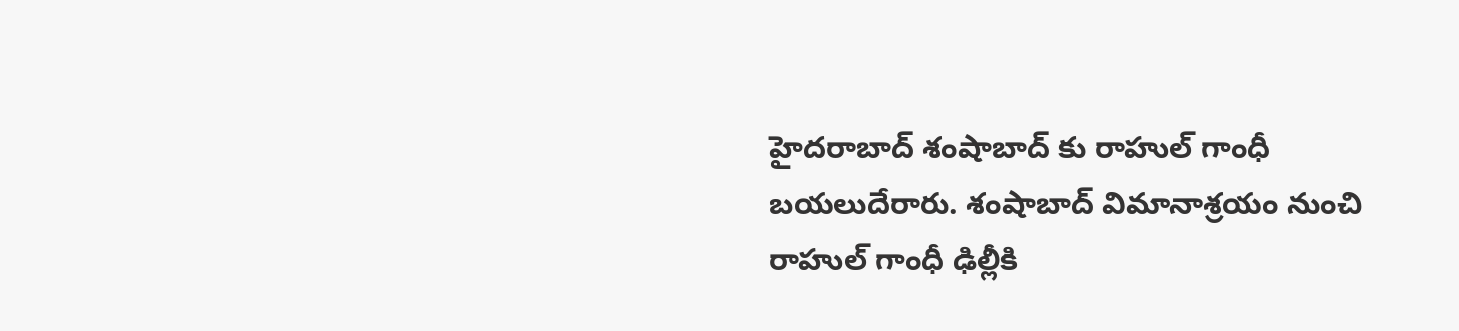హైదరాబాద్ శంషాబాద్ కు రాహుల్ గాంధీ బయలుదేరారు. శంషాబాద్ విమానాశ్రయం నుంచి రాహుల్ గాంధీ ఢిల్లీకి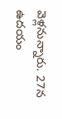వెళ్లనున్నారు. 27న ఉదయం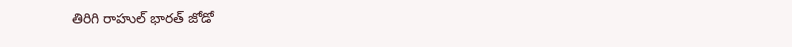తిరిగి రాహుల్ భారత్ జోడో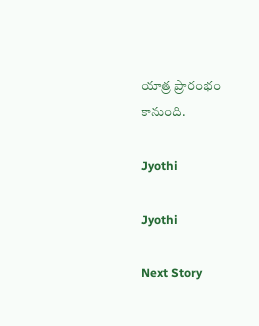యాత్ర ప్రారంభం కానుంది.

Jyothi

Jyothi

Next Story